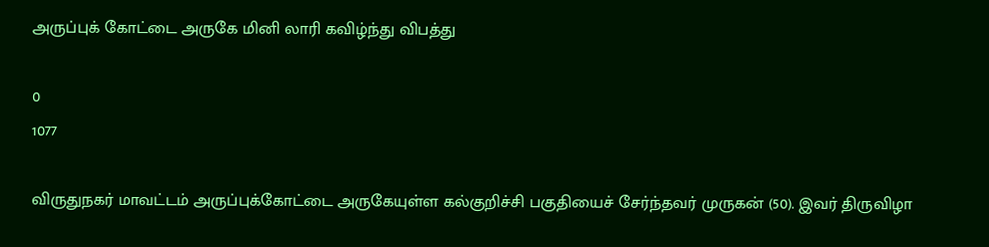அருப்புக் கோட்டை அருகே மினி லாரி கவிழ்ந்து விபத்து

0
1077

விருதுநகர் மாவட்டம் அருப்புக்கோட்டை அருகேயுள்ள கல்குறிச்சி பகுதியைச் சேர்ந்தவர் முருகன் (50). இவர் திருவிழா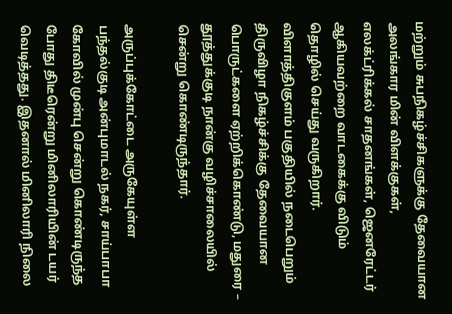மற்றும் சுபநிகழ்ச்சிகளுக்கு தேவையான அலங்கார மின் விளக்குகள், எலக்ட்ரிக்கல் சாதனங்கள், ஜெனரேட்டர் ஆகியவற்றை வாடகைக்கு விடும் தொழில் செய்து வருகிறார். விளாத்திகுளம் பகுதியில் நடைபெறும் திருவிழா நிகழ்ச்சிக்கு தேவையான பொருட்களை ஏற்றிக்கொண்டு, மதுரை – தூத்துக்குடி நான்கு வழிச்சாலையில் சென்று கொண்டிருந்தார்.

அருப்புக்கோட்டை அருகேயுள்ள பந்தல்குடி அன்புமாடல் நகர், சாய்பாபா கோவில் முன்பு சென்று கொண்டிருந்த போது திடீரென்று மினிலாரியின் டயர் வெடித்தது. இதனால் மினிலாரி நிலை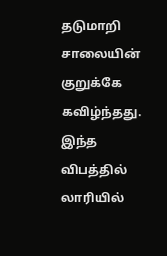தடுமாறி சாலையின் குறுக்கே கவிழ்ந்தது. இந்த விபத்தில் லாரியில்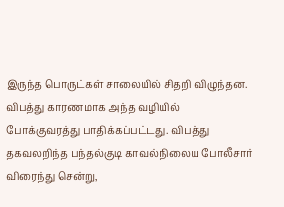இருந்த பொருட்கள் சாலையில் சிதறி விழுந்தன. விபத்து காரணமாக அந்த வழியில் போக்குவரத்து பாதிக்கப்பட்டது. விபத்து தகவலறிந்த பந்தல்குடி காவல்நிலைய போலீசார் விரைந்து சென்று,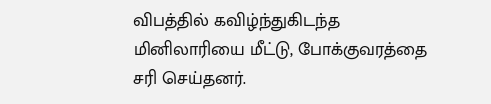விபத்தில் கவிழ்ந்துகிடந்த மினிலாரியை மீட்டு, போக்குவரத்தை சரி செய்தனர்.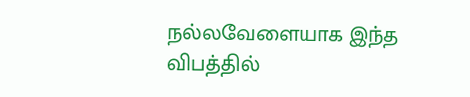நல்லவேளையாக இந்த விபத்தில்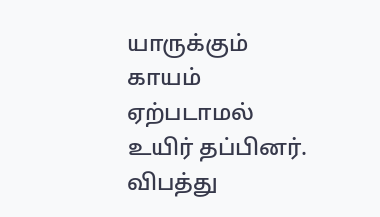யாருக்கும் காயம் ஏற்படாமல் உயிர் தப்பினர். விபத்து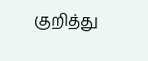குறித்து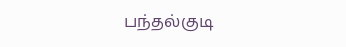பந்தல்குடி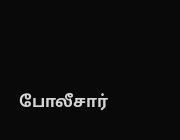போலீசார்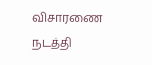விசாரணை நடத்தி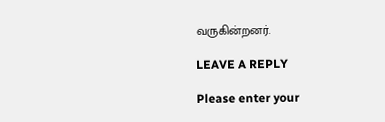வருகின்றனர்.

LEAVE A REPLY

Please enter your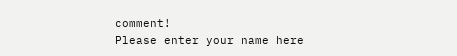comment!
Please enter your name here